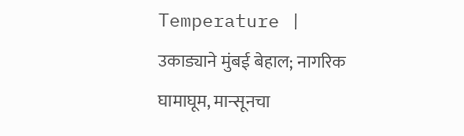Temperature | उकाड्याने मुंबई बेहाल; नागरिक घामाघूम, मान्सूनचा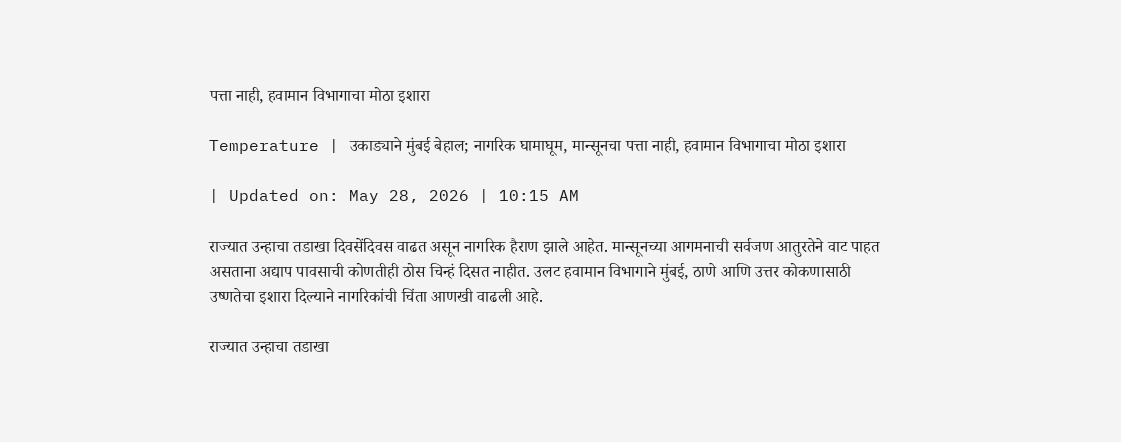पत्ता नाही, हवामान विभागाचा मोठा इशारा

Temperature | उकाड्याने मुंबई बेहाल; नागरिक घामाघूम, मान्सूनचा पत्ता नाही, हवामान विभागाचा मोठा इशारा

| Updated on: May 28, 2026 | 10:15 AM

राज्यात उन्हाचा तडाखा दिवसेंदिवस वाढत असून नागरिक हैराण झाले आहेत. मान्सूनच्या आगमनाची सर्वजण आतुरतेने वाट पाहत असताना अद्याप पावसाची कोणतीही ठोस चिन्हं दिसत नाहीत. उलट हवामान विभागाने मुंबई, ठाणे आणि उत्तर कोकणासाठी उष्णतेचा इशारा दिल्याने नागरिकांची चिंता आणखी वाढली आहे.

राज्यात उन्हाचा तडाखा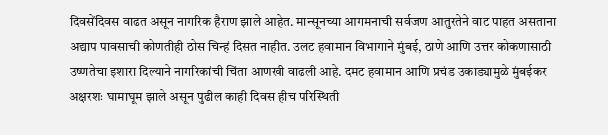दिवसेंदिवस वाढत असून नागरिक हैराण झाले आहेत. मान्सूनच्या आगमनाची सर्वजण आतुरतेने वाट पाहत असताना अद्याप पावसाची कोणतीही ठोस चिन्हं दिसत नाहीत. उलट हवामान विभागाने मुंबई, ठाणे आणि उत्तर कोकणासाठी उष्णतेचा इशारा दिल्याने नागरिकांची चिंता आणखी वाढली आहे. दमट हवामान आणि प्रचंड उकाड्यामुळे मुंबईकर अक्षरशः घामाघूम झाले असून पुढील काही दिवस हीच परिस्थिती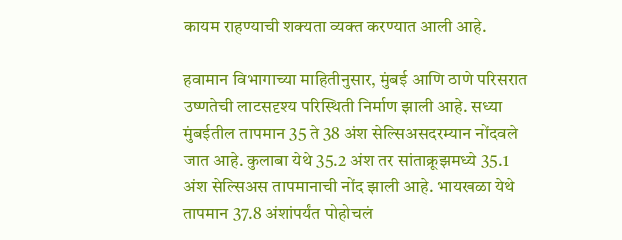कायम राहण्याची शक्यता व्यक्त करण्यात आली आहे.

हवामान विभागाच्या माहितीनुसार, मुंबई आणि ठाणे परिसरात उष्णतेची लाटसदृश्य परिस्थिती निर्माण झाली आहे. सध्या मुंबईतील तापमान 35 ते 38 अंश सेल्सिअसदरम्यान नोंदवले जात आहे. कुलाबा येथे 35.2 अंश तर सांताक्रूझमध्ये 35.1 अंश सेल्सिअस तापमानाची नोंद झाली आहे. भायखळा येथे तापमान 37.8 अंशांपर्यंत पोहोचलं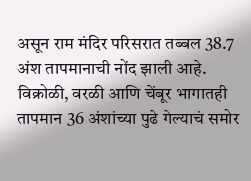असून राम मंदिर परिसरात तब्बल 38.7 अंश तापमानाची नोंद झाली आहे. विक्रोळी, वरळी आणि चेंबूर भागातही तापमान 36 अंशांच्या पुढे गेल्याचं समोर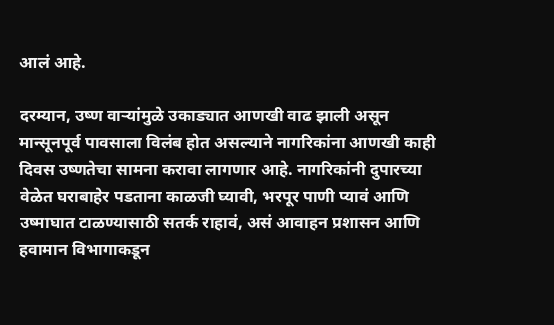आलं आहे.

दरम्यान, उष्ण वाऱ्यांमुळे उकाड्यात आणखी वाढ झाली असून मान्सूनपूर्व पावसाला विलंब होत असल्याने नागरिकांना आणखी काही दिवस उष्णतेचा सामना करावा लागणार आहे. नागरिकांनी दुपारच्या वेळेत घराबाहेर पडताना काळजी घ्यावी, भरपूर पाणी प्यावं आणि उष्माघात टाळण्यासाठी सतर्क राहावं, असं आवाहन प्रशासन आणि हवामान विभागाकडून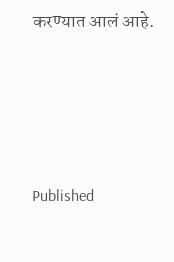करण्यात आलं आहे.





Published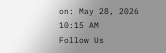on: May 28, 2026 10:15 AM
Follow Us